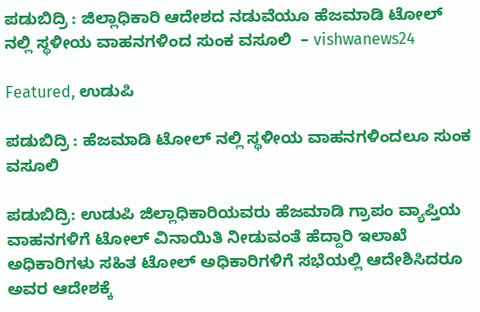ಪಡುಬಿದ್ರಿ : ಜಿಲ್ಲಾಧಿಕಾರಿ ಆದೇಶದ ನಡುವೆಯೂ ಹೆಜಮಾಡಿ ಟೋಲ್ ನಲ್ಲಿ ಸ್ಥಳೀಯ ವಾಹನಗಳಿಂದ ಸುಂಕ ವಸೂಲಿ  – vishwanews24

Featured, ಉಡುಪಿ

ಪಡುಬಿದ್ರಿ : ಹೆಜಮಾಡಿ ಟೋಲ್ ನಲ್ಲಿ ಸ್ಥಳೀಯ ವಾಹನಗಳಿಂದಲೂ ಸುಂಕ ವಸೂಲಿ

ಪಡುಬಿದ್ರಿ: ಉಡುಪಿ ಜಿಲ್ಲಾಧಿಕಾರಿಯವರು ಹೆಜಮಾಡಿ ಗ್ರಾಪಂ ವ್ಯಾಪ್ತಿಯ ವಾಹನಗಳಿಗೆ ಟೋಲ್ ವಿನಾಯಿತಿ ನೀಡುವಂತೆ ಹೆದ್ದಾರಿ ಇಲಾಖೆ ಅಧಿಕಾರಿಗಳು ಸಹಿತ ಟೋಲ್ ಅಧಿಕಾರಿಗಳಿಗೆ ಸಭೆಯಲ್ಲಿ ಆದೇಶಿಸಿದರೂ ಅವರ ಆದೇಶಕ್ಕೆ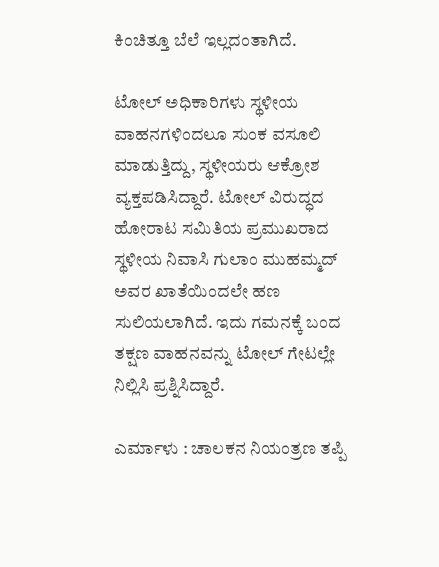ಕಿಂಚಿತ್ತೂ ಬೆಲೆ ಇಲ್ಲದಂತಾಗಿದೆ.

ಟೋಲ್ ಅಧಿಕಾರಿಗಳು ಸ್ಥಳೀಯ ವಾಹನಗಳಿಂದಲೂ ಸುಂಕ ವಸೂಲಿ ಮಾಡುತ್ತಿದ್ದು, ಸ್ಥಳೀಯರು ಆಕ್ರೋಶ ವ್ಯಕ್ತಪಡಿಸಿದ್ದಾರೆ. ಟೋಲ್ ವಿರುದ್ಧದ ಹೋರಾಟ ಸಮಿತಿಯ ಪ್ರಮುಖರಾದ ಸ್ಥಳೀಯ ನಿವಾಸಿ ಗುಲಾಂ ಮುಹಮ್ಮದ್ ಅವರ ಖಾತೆಯಿಂದಲೇ ಹಣ ಸುಲಿಯಲಾಗಿದೆ. ಇದು ಗಮನಕ್ಕೆ ಬಂದ ತಕ್ಷಣ ವಾಹನವನ್ನು ಟೋಲ್ ಗೇಟಲ್ಲೇ ನಿಲ್ಲಿಸಿ ಪ್ರಶ್ನಿಸಿದ್ದಾರೆ.

ಎರ್ಮಾಳು : ಚಾಲಕನ ನಿಯಂತ್ರಣ ತಪ್ಪಿ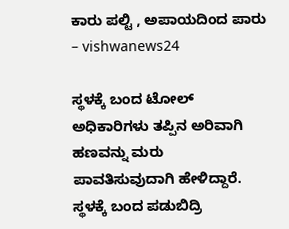ಕಾರು ಪಲ್ಟಿ , ಅಪಾಯದಿಂದ ಪಾರು – vishwanews24

ಸ್ಥಳಕ್ಕೆ ಬಂದ ಟೋಲ್ ಅಧಿಕಾರಿಗಳು ತಪ್ಪಿನ ಅರಿವಾಗಿ ಹಣವನ್ನು ಮರು ಪಾವತಿಸುವುದಾಗಿ ಹೇಳಿದ್ದಾರೆ. ಸ್ಥಳಕ್ಕೆ ಬಂದ ಪಡುಬಿದ್ರಿ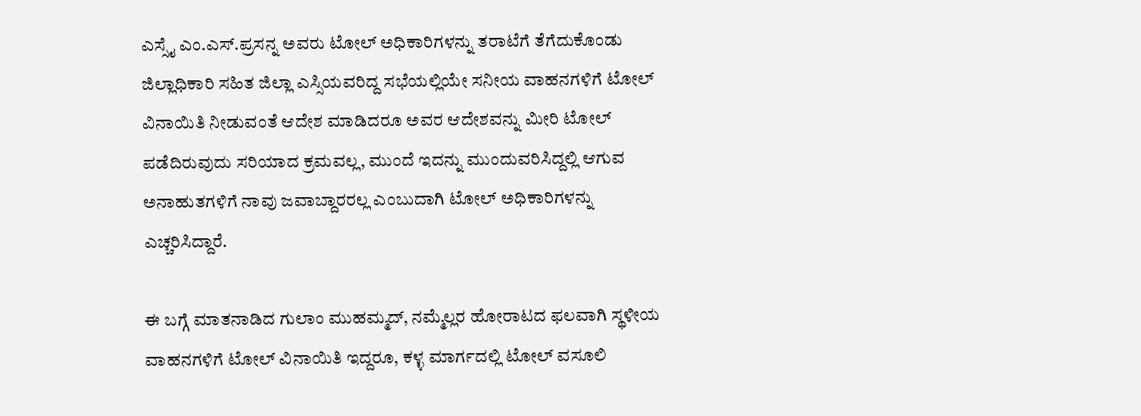ಎಸ್ಸೈ ಎಂ.ಎಸ್.ಪ್ರಸನ್ನ ಅವರು ಟೋಲ್ ಅಧಿಕಾರಿಗಳನ್ನು ತರಾಟೆಗೆ ತೆಗೆದುಕೊಂಡು ಜಿಲ್ಲಾಧಿಕಾರಿ ಸಹಿತ ಜಿಲ್ಲಾ ಎಸ್ಸಿಯವರಿದ್ದ ಸಭೆಯಲ್ಲಿಯೇ ಸನೀಯ ವಾಹನಗಳಿಗೆ ಟೋಲ್ ವಿನಾಯಿತಿ ನೀಡುವಂತೆ ಆದೇಶ ಮಾಡಿದರೂ ಅವರ ಆದೇಶವನ್ನು ಮೀರಿ ಟೋಲ್ ಪಡೆದಿರುವುದು ಸರಿಯಾದ ಕ್ರಮವಲ್ಲ, ಮುಂದೆ ಇದನ್ನು ಮುಂದುವರಿಸಿದ್ದಲ್ಲಿ ಆಗುವ ಅನಾಹುತಗಳಿಗೆ ನಾವು ಜವಾಬ್ದಾರರಲ್ಲ ಎಂಬುದಾಗಿ ಟೋಲ್ ಅಧಿಕಾರಿಗಳನ್ನು ಎಚ್ಚರಿಸಿದ್ದಾರೆ.

ಈ ಬಗ್ಗೆ ಮಾತನಾಡಿದ ಗುಲಾಂ ಮುಹಮ್ಮದ್, ನಮ್ಮೆಲ್ಲರ ಹೋರಾಟದ ಫಲವಾಗಿ ಸ್ಥಳೀಯ ವಾಹನಗಳಿಗೆ ಟೋಲ್‌ ವಿನಾಯಿತಿ ಇದ್ದರೂ, ಕಳ್ಳ ಮಾರ್ಗದಲ್ಲಿ ಟೋಲ್ ವಸೂಲಿ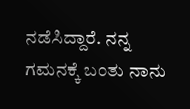ನಡೆಸಿದ್ದಾರೆ. ನನ್ನ ಗಮನಕ್ಕೆ ಬಂತು ನಾನು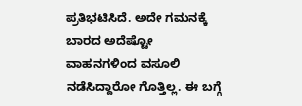ಪ್ರತಿಭಟಿಸಿದೆ. ಅದೇ ಗಮನಕ್ಕೆ ಬಾರದ ಅದೆಷ್ಟೋ ವಾಹನಗಳಿಂದ ವಸೂಲಿ ನಡೆಸಿದ್ದಾರೋ ಗೊತ್ತಿಲ್ಲ. ಈ ಬಗ್ಗೆ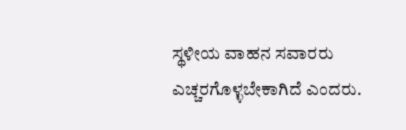ಸ್ಥಳೀಯ ವಾಹನ ಸವಾರರು ಎಚ್ಚರಗೊಳ್ಳಬೇಕಾಗಿದೆ ಎಂದರು.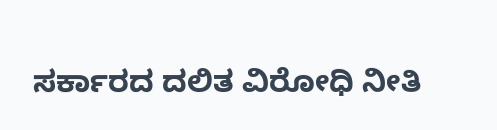ಸರ್ಕಾರದ ದಲಿತ ವಿರೋಧಿ ನೀತಿ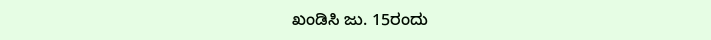ಖಂಡಿಸಿ ಜು. 15ರಂದು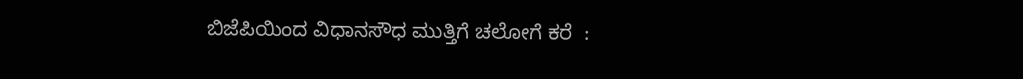ಬಿಜೆಪಿಯಿಂದ ವಿಧಾನಸೌಧ ಮುತ್ತಿಗೆ ಚಲೋಗೆ ಕರೆ  :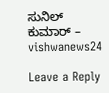ಸುನಿಲ್ ಕುಮಾರ್ – vishwanews24

Leave a Reply